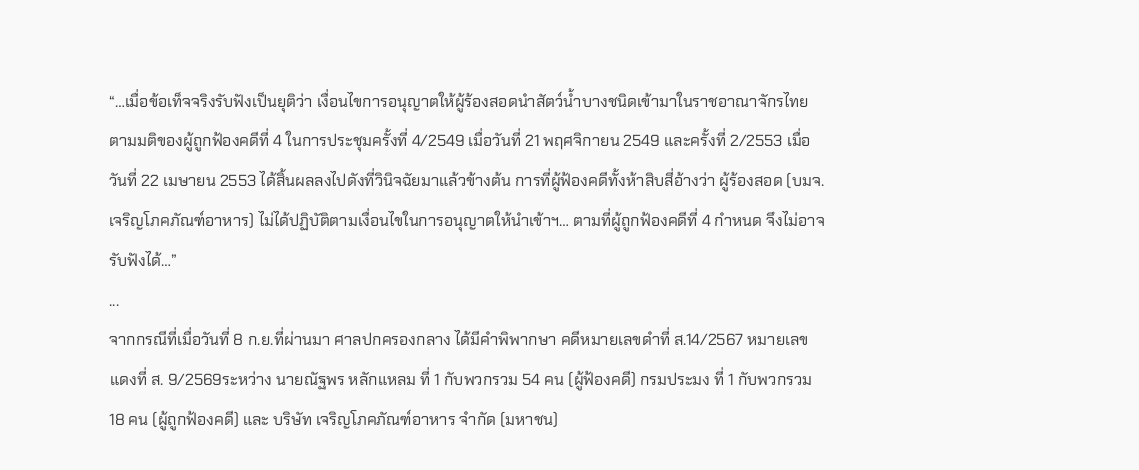“…เมื่อข้อเท็จจริงรับฟังเป็นยุติว่า เงื่อนไขการอนุญาตให้ผู้ร้องสอดนำสัตว์น้ำบางชนิดเข้ามาในราชอาณาจักรไทย ตามมติของผู้ถูกฟ้องคดีที่ 4 ในการประชุมครั้งที่ 4/2549 เมื่อวันที่ 21 พฤศจิกายน 2549 และครั้งที่ 2/2553 เมื่อวันที่ 22 เมษายน 2553 ได้สิ้นผลลงไปดังที่วินิจฉัยมาแล้วข้างต้น การที่ผู้ฟ้องคดีทั้งห้าสิบสี่อ้างว่า ผู้ร้องสอด (บมจ.เจริญโภคภัณฑ์อาหาร) ไม่ได้ปฏิบัติตามเงื่อนไขในการอนุญาตให้นำเข้าฯ… ตามที่ผู้ถูกฟ้องคดีที่ 4 กำหนด จึงไม่อาจรับฟังได้…”
...
จากกรณีที่เมื่อวันที่ 8 ก.ย.ที่ผ่านมา ศาลปกครองกลาง ได้มีคำพิพากษา คดีหมายเลขดำที่ ส.14/2567 หมายเลขแดงที่ ส. 9/2569ระหว่าง นายณัฐพร หลักแหลม ที่ 1 กับพวกรวม 54 คน (ผู้ฟ้องคดี) กรมประมง ที่ 1 กับพวกรวม 18 คน (ผู้ถูกฟ้องคดี) และ บริษัท เจริญโภคภัณฑ์อาหาร จำกัด (มหาชน)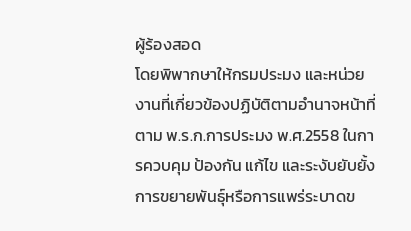ผู้ร้องสอด
โดยพิพากษาให้กรมประมง และหน่วยงานที่เกี่ยวข้องปฏิบัติตามอำนาจหน้าที่ตาม พ.ร.ก.การประมง พ.ศ.2558 ในการควบคุม ป้องกัน แก้ไข และระงับยับยั้งการขยายพันธุ์หรือการแพร่ระบาดข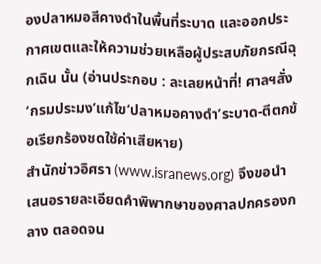องปลาหมอสีคางดำในพื้นที่ระบาด และออกประกาศเขตและให้ความช่วยเหลือผู้ประสบภัยกรณีฉุกเฉิน นั้น (อ่านประกอบ : ละเลยหน้าที่! ศาลฯสั่ง‘กรมประมง’แก้ไข‘ปลาหมอคางดำ’ระบาด-ตีตกข้อเรียกร้องชดใช้ค่าเสียหาย)
สำนักข่าวอิศรา (www.isranews.org) จึงขอนำเสนอรายละเอียดคำพิพากษาของศาลปกครองกลาง ตลอดจน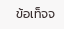ข้อเท็จจ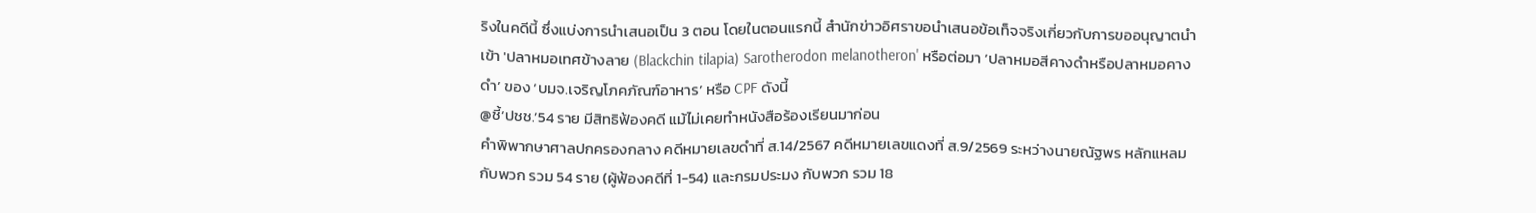ริงในคดีนี้ ซึ่งแบ่งการนำเสนอเป็น 3 ตอน โดยในตอนแรกนี้ สำนักข่าวอิศราขอนำเสนอข้อเท็จจริงเกี่ยวกับการขออนุญาตนำเข้า 'ปลาหมอเทศข้างลาย (Blackchin tilapia) Sarotherodon melanotheron' หรือต่อมา ‘ปลาหมอสีคางดำหรือปลาหมอคางดำ’ ของ ‘บมจ.เจริญโภคภัณฑ์อาหาร’ หรือ CPF ดังนี้
@ชี้‘ปชช.’54 ราย มีสิทธิฟ้องคดี แม้ไม่เคยทำหนังสือร้องเรียนมาก่อน
คำพิพากษาศาลปกครองกลาง คดีหมายเลขดำที่ ส.14/2567 คดีหมายเลขแดงที่ ส.9/2569 ระหว่างนายณัฐพร หลักแหลม กับพวก รวม 54 ราย (ผู้ฟ้องคดีที่ 1-54) และกรมประมง กับพวก รวม 18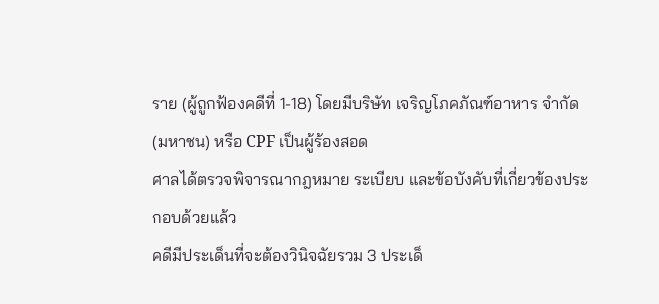ราย (ผู้ถูกฟ้องคดีที่ 1-18) โดยมีบริษัท เจริญโภคภัณฑ์อาหาร จำกัด (มหาชน) หรือ CPF เป็นผู้ร้องสอด
ศาลได้ตรวจพิจารณากฎหมาย ระเบียบ และข้อบังคับที่เกี่ยวข้องประกอบด้วยแล้ว
คดีมีประเด็นที่จะต้องวินิจฉัยรวม 3 ประเด็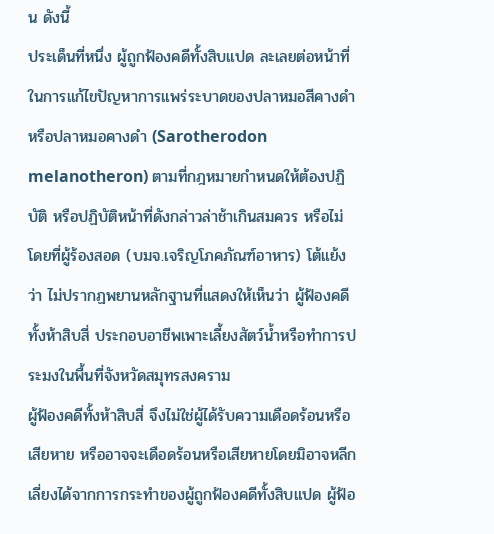น ดังนี้
ประเด็นที่หนึ่ง ผู้ถูกฟ้องคดีทั้งสิบแปด ละเลยต่อหน้าที่ในการแก้ไขปัญหาการแพร่ระบาดของปลาหมอสีคางดำหรือปลาหมอคางดำ (Sarotherodon melanotheron) ตามที่กฎหมายกำหนดให้ต้องปฏิบัติ หรือปฏิบัติหน้าที่ดังกล่าวล่าช้าเกินสมควร หรือไม่
โดยที่ผู้ร้องสอด (บมจ.เจริญโภคภัณฑ์อาหาร) โต้แย้งว่า ไม่ปรากฏพยานหลักฐานที่แสดงให้เห็นว่า ผู้ฟ้องคดีทั้งห้าสิบสี่ ประกอบอาชีพเพาะเลี้ยงสัตว์น้ำหรือทำการประมงในพื้นที่จังหวัดสมุทรสงคราม
ผู้ฟ้องคดีทั้งห้าสิบสี่ จึงไม่ใช่ผู้ได้รับความเดือดร้อนหรือเสียหาย หรืออาจจะเดือดร้อนหรือเสียหายโดยมิอาจหลีกเลี่ยงได้จากการกระทำของผู้ถูกฟ้องคดีทั้งสิบแปด ผู้ฟ้อ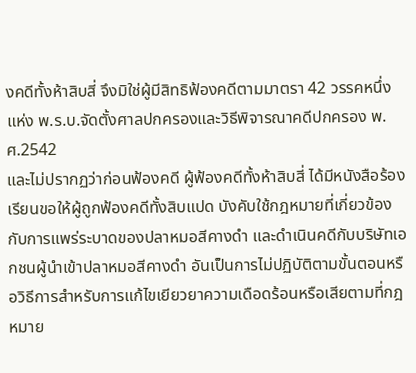งคดีทั้งห้าสิบสี่ จึงมิใช่ผู้มีสิทธิฟ้องคดีตามมาตรา 42 วรรคหนึ่ง แห่ง พ.ร.บ.จัดตั้งศาลปกครองและวิธีพิจารณาคดีปกครอง พ.ศ.2542
และไม่ปรากฏว่าก่อนฟ้องคดี ผู้ฟ้องคดีทั้งห้าสิบสี่ ได้มีหนังสือร้องเรียนขอให้ผู้ถูกฟ้องคดีทั้งสิบแปด บังคับใช้กฎหมายที่เกี่ยวข้องกับการแพร่ระบาดของปลาหมอสีคางดำ และดำเนินคดีกับบริษัทเอกชนผู้นำเข้าปลาหมอสีคางดำ อันเป็นการไม่ปฏิบัติตามขั้นตอนหรือวิธีการสำหรับการแก้ไขเยียวยาความเดือดร้อนหรือเสียตามที่กฎหมาย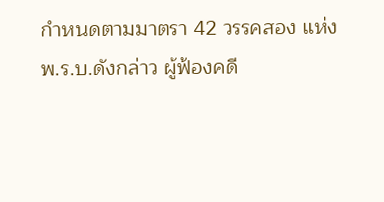กำหนดตามมาตรา 42 วรรคสอง แห่ง พ.ร.บ.ดังกล่าว ผู้ฟ้องคดี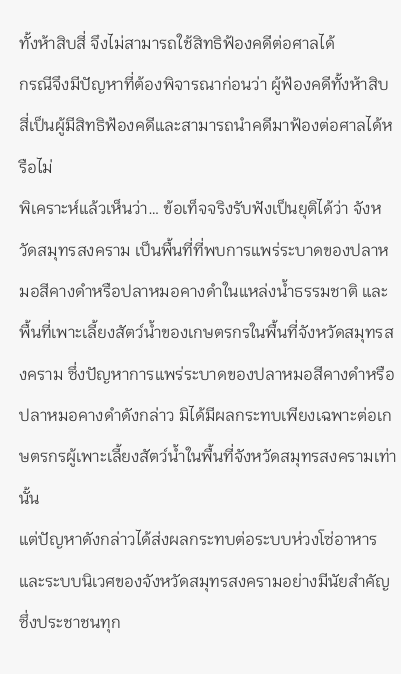ทั้งห้าสิบสี่ จึงไม่สามารถใช้สิทธิฟ้องคดีต่อศาลได้
กรณีจึงมีปัญหาที่ต้องพิจารณาก่อนว่า ผู้ฟ้องคดีทั้งห้าสิบสี่เป็นผู้มีสิทธิฟ้องคดีและสามารถนำคดีมาฟ้องต่อศาลได้หรือไม่
พิเคราะห์แล้วเห็นว่า… ข้อเท็จจริงรับฟังเป็นยุติได้ว่า จังหวัดสมุทรสงคราม เป็นพื้นที่ที่พบการแพร่ระบาดของปลาหมอสีคางดำหรือปลาหมอคางดำในแหล่งน้ำธรรมชาติ และพื้นที่เพาะเลี้ยงสัตว์น้ำของเกษตรกรในพื้นที่จังหวัดสมุทรสงคราม ซึ่งปัญหาการแพร่ระบาดของปลาหมอสีคางดำหรือปลาหมอคางดำดังกล่าว มิได้มีผลกระทบเพียงเฉพาะต่อเกษตรกรผู้เพาะเลี้ยงสัตว์น้ำในพื้นที่จังหวัดสมุทรสงครามเท่านั้น
แต่ปัญหาดังกล่าวได้ส่งผลกระทบต่อระบบห่วงโซ่อาหาร และระบบนิเวศของจังหวัดสมุทรสงครามอย่างมีนัยสำคัญ ซึ่งประชาชนทุก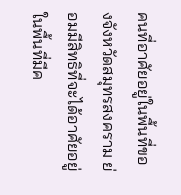คนที่อาศัยอยู่ในพื้นที่ของจังหวัดสมุทรสงคราม ย่อมมีสิทธิที่จะได้อาศัยอยู่ในพื้นที่มีค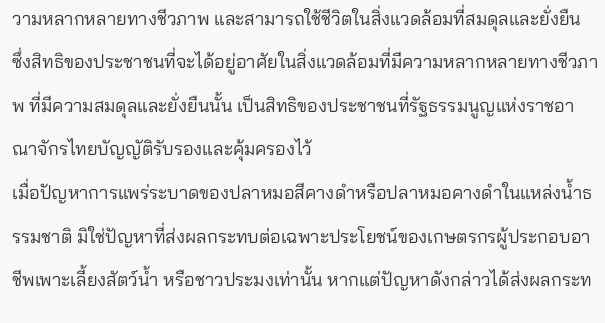วามหลากหลายทางชีวภาพ และสามารถใช้ชีวิตในสิ่งแวดล้อมที่สมดุลและยั่งยืน
ซึ่งสิทธิของประชาชนที่จะได้อยู่อาศัยในสิ่งแวดล้อมที่มีความหลากหลายทางชีวภาพ ที่มีความสมดุลและยั่งยืนนั้น เป็นสิทธิของประชาชนที่รัฐธรรมนูญแห่งราชอาณาจักรไทยบัญญัติรับรองและคุ้มครองไว้
เมื่อปัญหาการแพร่ระบาดของปลาหมอสีคางดำหรือปลาหมอคางดำในแหล่งน้ำธรรมชาติ มิใช่ปัญหาที่ส่งผลกระทบต่อเฉพาะประโยชน์ของเกษตรกรผู้ประกอบอาชีพเพาะเลี้ยงสัตว์น้ำ หรือชาวประมงเท่านั้น หากแต่ปัญหาดังกล่าวได้ส่งผลกระท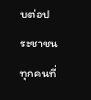บต่อประชาชนทุกคนที่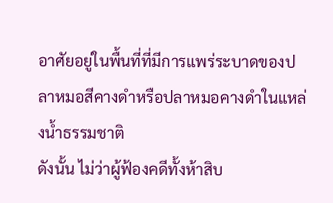อาศัยอยู่ในพื้นที่ที่มีการแพร่ระบาดของปลาหมอสีคางดำหรือปลาหมอคางดำในแหล่งน้ำธรรมชาติ
ดังนั้น ไม่ว่าผู้ฟ้องคดีทั้งห้าสิบ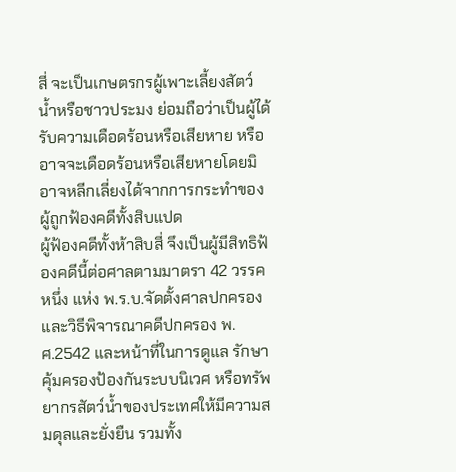สี่ จะเป็นเกษตรกรผู้เพาะเลี้ยงสัตว์น้ำหรือชาวประมง ย่อมถือว่าเป็นผู้ได้รับความเดือดร้อนหรือเสียหาย หรืออาจจะเดือดร้อนหรือเสียหายโดยมิอาจหลีกเลี่ยงได้จากการกระทำของผู้ถูกฟ้องคดีทั้งสิบแปด
ผู้ฟ้องคดีทั้งห้าสิบสี่ จึงเป็นผู้มีสิทธิฟ้องคดีนี้ต่อศาลตามมาตรา 42 วรรคหนึ่ง แห่ง พ.ร.บ.จัดตั้งศาลปกครองและวิธีพิจารณาคดีปกครอง พ.ศ.2542 และหน้าที่ในการดูแล รักษา คุ้มครองป้องกันระบบนิเวศ หรือทรัพยากรสัตว์น้ำของประเทศให้มีความสมดุลและยั่งยืน รวมทั้ง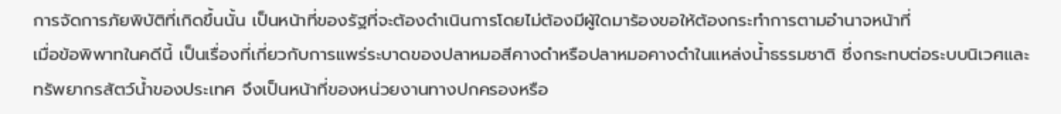การจัดการภัยพิบัติที่เกิดขึ้นนั้น เป็นหน้าที่ของรัฐที่จะต้องดำเนินการโดยไม่ต้องมีผู้ใดมาร้องขอให้ต้องกระทำการตามอำนาจหน้าที่
เมื่อข้อพิพาทในคดีนี้ เป็นเรื่องที่เกี่ยวกับการแพร่ระบาดของปลาหมอสีคางดำหรือปลาหมอคางดำในแหล่งน้ำธรรมชาติ ซึ่งกระทบต่อระบบนิเวศและทรัพยากรสัตว์น้ำของประเทศ จึงเป็นหน้าที่ของหน่วยงานทางปกครองหรือ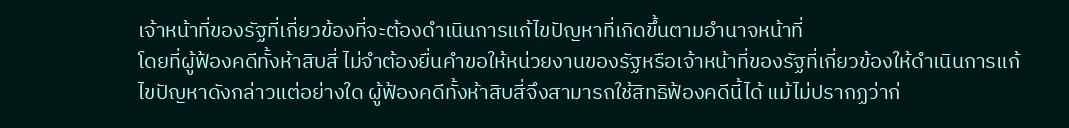เจ้าหน้าที่ของรัฐที่เกี่ยวข้องที่จะต้องดำเนินการแก้ไขปัญหาที่เกิดขึ้นตามอำนาจหน้าที่
โดยที่ผู้ฟ้องคดีทั้งห้าสิบสี่ ไม่จำต้องยื่นคำขอให้หน่วยงานของรัฐหรือเจ้าหน้าที่ของรัฐที่เกี่ยวข้องให้ดำเนินการแก้ไขปัญหาดังกล่าวแต่อย่างใด ผู้ฟ้องคดีทั้งห้าสิบสี่จึงสามารถใช้สิทธิฟ้องคดีนี้ได้ แม้ไม่ปรากฏว่าก่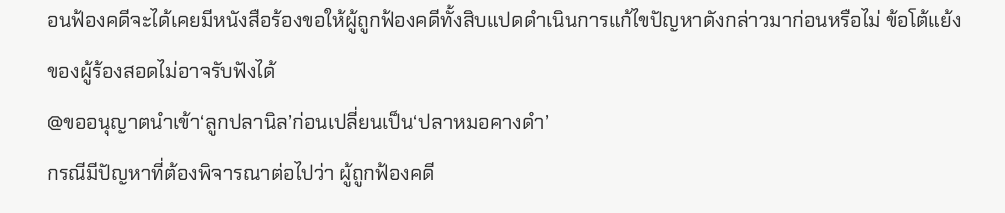อนฟ้องคดีจะได้เคยมีหนังสือร้องขอให้ผู้ถูกฟ้องคดีทั้งสิบแปดดำเนินการแก้ไขปัญหาดังกล่าวมาก่อนหรือไม่ ข้อโต้แย้งของผู้ร้องสอดไม่อาจรับฟังได้
@ขออนุญาตนำเข้า‘ลูกปลานิล’ก่อนเปลี่ยนเป็น‘ปลาหมอคางดำ’
กรณีมีปัญหาที่ต้องพิจารณาต่อไปว่า ผู้ถูกฟ้องคดี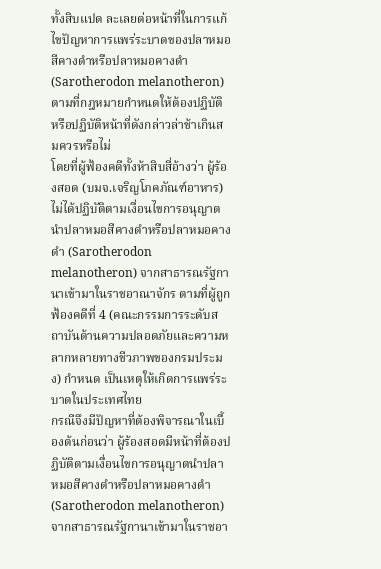ทั้งสิบแปด ละเลยต่อหน้าที่ในการแก้ไขปัญหาการแพร่ระบาดของปลาหมอสีคางดำหรือปลาหมอคางดำ (Sarotherodon melanotheron) ตามที่กฎหมายกำหนดให้ต้องปฏิบัติ หรือปฏิบัติหน้าที่ดังกล่าวล่าช้าเกินสมควรหรือไม่
โดยที่ผู้ฟ้องคดีทั้งห้าสิบสี่อ้างว่า ผู้ร้องสอด (บมจ.เจริญโภคภัณฑ์อาหาร) ไม่ได้ปฏิบัติตามเงื่อนไขการอนุญาตนำปลาหมอสีคางดำหรือปลาหมอคางดำ (Sarotherodon melanotheron) จากสาธารณรัฐกานาเข้ามาในราชอาณาจักร ตามที่ผู้ถูกฟ้องคดีที่ 4 (คณะกรรมการระดับสถาบันด้านความปลอดภัยและความหลากหลายทางชีวภาพของกรมประมง) กำหนด เป็นเหตุให้เกิดการแพร่ระบาดในประเทศไทย
กรณีจึงมีปัญหาที่ต้องพิจารณาในเบื้องต้นก่อนว่า ผู้ร้องสอดมีหน้าที่ต้องปฏิบัติตามเงื่อนไขการอนุญาตนำปลาหมอสีคางดำหรือปลาหมอคางดำ (Sarotherodon melanotheron) จากสาธารณรัฐกานาเข้ามาในราชอา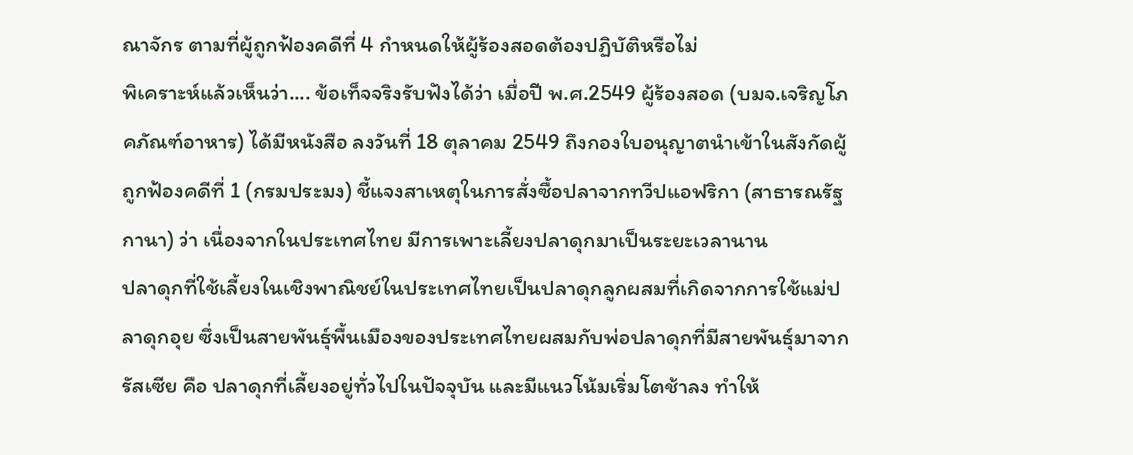ณาจักร ตามที่ผู้ถูกฟ้องคดีที่ 4 กำหนดให้ผู้ร้องสอดต้องปฏิบัติหรือไม่
พิเคราะห์แล้วเห็นว่า.... ข้อเท็จจริงรับฟังได้ว่า เมื่อปี พ.ศ.2549 ผู้ร้องสอด (บมจ.เจริญโภคภัณฑ์อาหาร) ได้มีหนังสือ ลงวันที่ 18 ตุลาคม 2549 ถึงกองใบอนุญาตนำเข้าในสังกัดผู้ถูกฟ้องคดีที่ 1 (กรมประมง) ชี้แจงสาเหตุในการสั่งซื้อปลาจากทวีปแอฟริกา (สาธารณรัฐกานา) ว่า เนื่องจากในประเทศไทย มีการเพาะเลี้ยงปลาดุกมาเป็นระยะเวลานาน
ปลาดุกที่ใช้เลี้ยงในเชิงพาณิชย์ในประเทศไทยเป็นปลาดุกลูกผสมที่เกิดจากการใช้แม่ปลาดุกอุย ซึ่งเป็นสายพันธุ์พื้นเมืองของประเทศไทยผสมกับพ่อปลาดุกที่มีสายพันธุ์มาจากรัสเซีย คือ ปลาดุกที่เลี้ยงอยู่ทั่วไปในปัจจุบัน และมีแนวโน้มเริ่มโตช้าลง ทำให้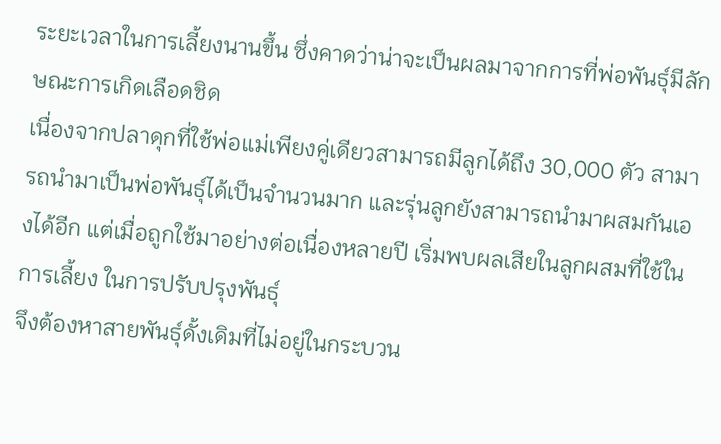ระยะเวลาในการเลี้ยงนานขึ้น ซึ่งคาดว่าน่าจะเป็นผลมาจากการที่พ่อพันธุ์มีลักษณะการเกิดเลือดชิด
เนื่องจากปลาดุกที่ใช้พ่อแม่เพียงคู่เดียวสามารถมีลูกได้ถึง 30,000 ตัว สามารถนำมาเป็นพ่อพันธุ์ได้เป็นจำนวนมาก และรุ่นลูกยังสามารถนำมาผสมกันเองได้อีก แต่เมื่อถูกใช้มาอย่างต่อเนื่องหลายปี เริ่มพบผลเสียในลูกผสมที่ใช้ในการเลี้ยง ในการปรับปรุงพันธุ์
จึงต้องหาสายพันธุ์ดั้งเดิมที่ไม่อยู่ในกระบวน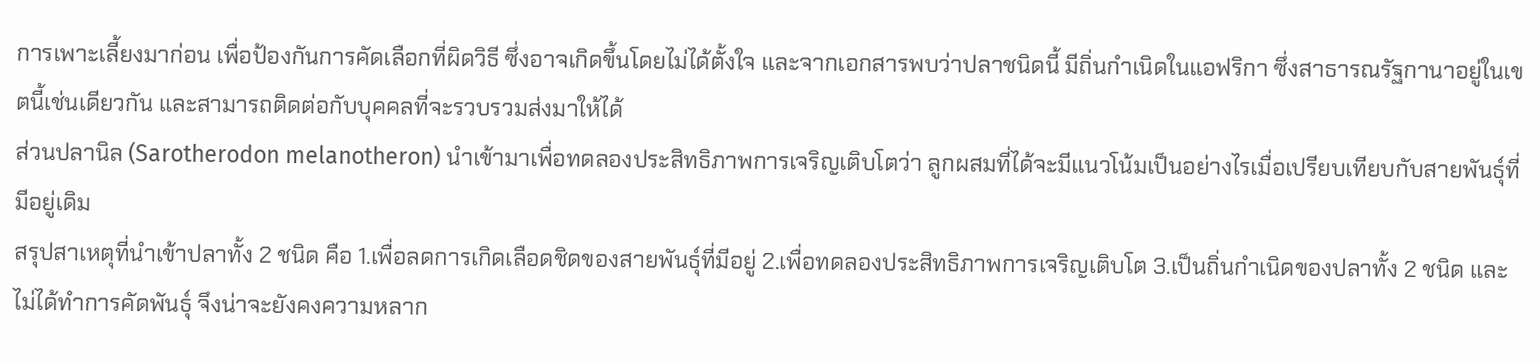การเพาะเลี้ยงมาก่อน เพื่อป้องกันการคัดเลือกที่ผิดวิธี ซึ่งอาจเกิดขึ้นโดยไม่ได้ตั้งใจ และจากเอกสารพบว่าปลาชนิดนี้ มีถิ่นกำเนิดในแอฟริกา ซึ่งสาธารณรัฐกานาอยู่ในเขตนี้เช่นเดียวกัน และสามารถติดต่อกับบุคคลที่จะรวบรวมส่งมาให้ได้
ส่วนปลานิล (Sarotherodon melanotheron) นำเข้ามาเพื่อทดลองประสิทธิภาพการเจริญเติบโตว่า ลูกผสมที่ได้จะมีแนวโน้มเป็นอย่างไรเมื่อเปรียบเทียบกับสายพันธุ์ที่มีอยู่เดิม
สรุปสาเหตุที่นำเข้าปลาทั้ง 2 ชนิด คือ 1.เพื่อลดการเกิดเลือดชิดของสายพันธุ์ที่มีอยู่ 2.เพื่อทดลองประสิทธิภาพการเจริญเติบโต 3.เป็นถิ่นกำเนิดของปลาทั้ง 2 ชนิด และไม่ได้ทำการคัดพันธุ์ จึงน่าจะยังคงความหลาก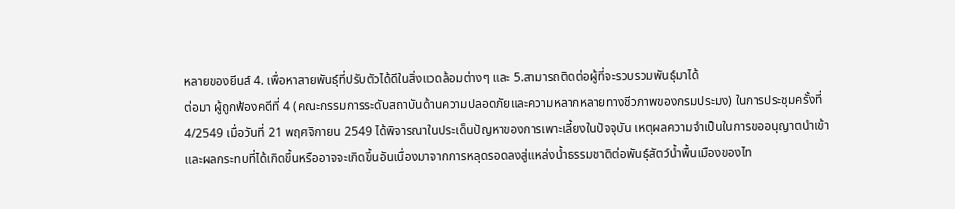หลายของยีนส์ 4. เพื่อหาสายพันธุ์ที่ปรับตัวได้ดีในสิ่งแวดล้อมต่างๆ และ 5.สามารถติดต่อผู้ที่จะรวบรวมพันธุ์มาได้
ต่อมา ผู้ถูกฟ้องคดีที่ 4 (คณะกรรมการระดับสถาบันด้านความปลอดภัยและความหลากหลายทางชีวภาพของกรมประมง) ในการประชุมครั้งที่ 4/2549 เมื่อวันที่ 21 พฤศจิกายน 2549 ได้พิจารณาในประเด็นปัญหาของการเพาะเลี้ยงในปัจจุบัน เหตุผลความจำเป็นในการขออนุญาตนำเข้า
และผลกระทบที่ได้เกิดขึ้นหรืออาจจะเกิดขึ้นอันเนื่องมาจากการหลุดรอดลงสู่แหล่งน้ำธรรมชาติต่อพันธุ์สัตว์น้ำพื้นเมืองของไท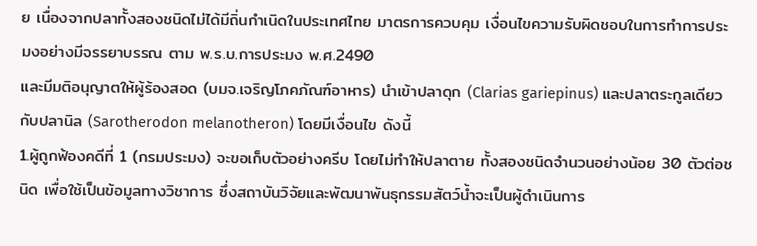ย เนื่องจากปลาทั้งสองชนิดไม่ได้มีถิ่นกำเนิดในประเทศไทย มาตรการควบคุม เงื่อนไขความรับผิดชอบในการทำการประมงอย่างมีจรรยาบรรณ ตาม พ.ร.บ.การประมง พ.ศ.2490
และมีมติอนุญาตให้ผู้ร้องสอด (บมจ.เจริญโภคภัณฑ์อาหาร) นำเข้าปลาดุก (Clarias gariepinus) และปลาตระกูลเดียวกับปลานิล (Sarotherodon melanotheron) โดยมีเงื่อนไข ดังนี้
1.ผู้ถูกฟ้องคดีที่ 1 (กรมประมง) จะขอเก็บตัวอย่างครีบ โดยไม่ทำให้ปลาตาย ทั้งสองชนิดจำนวนอย่างน้อย 30 ตัวต่อชนิด เพื่อใช้เป็นข้อมูลทางวิชาการ ซึ่งสถาบันวิจัยและพัฒนาพันธุกรรมสัตว์น้ำจะเป็นผู้ดำเนินการ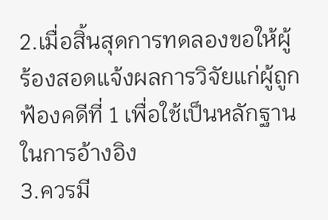2.เมื่อสิ้นสุดการทดลองขอให้ผู้ร้องสอดแจ้งผลการวิจัยแก่ผู้ถูกฟ้องคดีที่ 1 เพื่อใช้เป็นหลักฐานในการอ้างอิง
3.ควรมี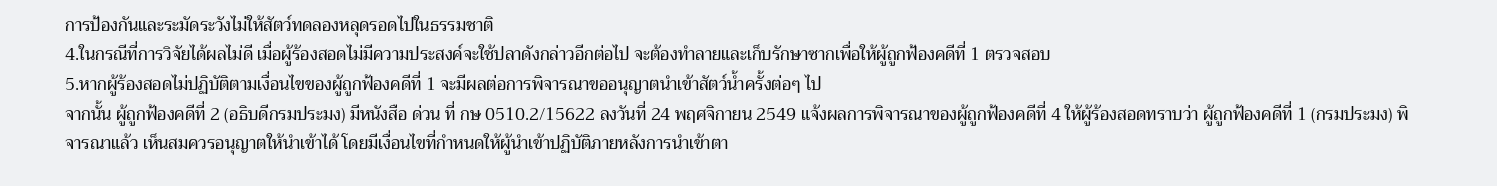การป้องกันและระมัดระวังไม่ให้สัตว์ทดลองหลุดรอดไปในธรรมชาติ
4.ในกรณีที่การวิจัยได้ผลไม่ดี เมื่อผู้ร้องสอดไม่มีความประสงค์จะใช้ปลาดังกล่าวอีกต่อไป จะต้องทำลายและเก็บรักษาซากเพื่อให้ผู้ถูกฟ้องคดีที่ 1 ตรวจสอบ
5.หากผู้ร้องสอดไม่ปฏิบัติตามเงื่อนไขของผู้ถูกฟ้องคดีที่ 1 จะมีผลต่อการพิจารณาขออนุญาตนำเข้าสัตว์น้ำครั้งต่อๆ ไป
จากนั้น ผู้ถูกฟ้องคดีที่ 2 (อธิบดีกรมประมง) มีหนังสือ ด่วน ที่ กษ 0510.2/15622 ลงวันที่ 24 พฤศจิกายน 2549 แจ้งผลการพิจารณาของผู้ถูกฟ้องคดีที่ 4 ให้ผู้ร้องสอดทราบว่า ผู้ถูกฟ้องคดีที่ 1 (กรมประมง) พิจารณาแล้ว เห็นสมควรอนุญาตให้นำเข้าได้ โดยมีเงื่อนไขที่กำหนดให้ผู้นำเข้าปฏิบัติภายหลังการนำเข้าตา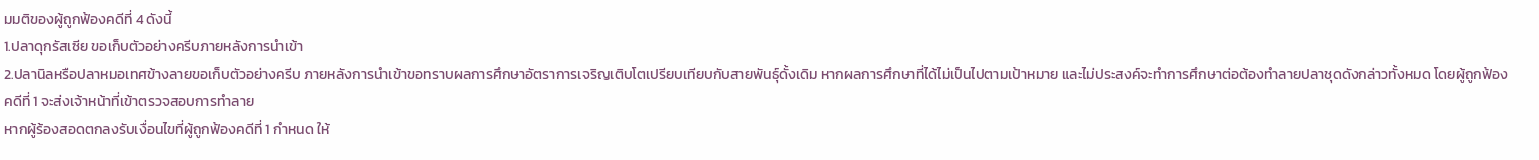มมติของผู้ถูกฟ้องคดีที่ 4 ดังนี้
1.ปลาดุกรัสเซีย ขอเก็บตัวอย่างครีบภายหลังการนำเข้า
2.ปลานิลหรือปลาหมอเทศข้างลายขอเก็บตัวอย่างครีบ ภายหลังการนำเข้าขอทราบผลการศึกษาอัตราการเจริญเติบโตเปรียบเทียบกับสายพันธุ์ดั้งเดิม หากผลการศึกษาที่ได้ไม่เป็นไปตามเป้าหมาย และไม่ประสงค์จะทำการศึกษาต่อต้องทำลายปลาชุดดังกล่าวทั้งหมด โดยผู้ถูกฟ้องคดีที่ 1 จะส่งเจ้าหน้าที่เข้าตรวจสอบการทำลาย
หากผู้ร้องสอดตกลงรับเงื่อนไขที่ผู้ถูกฟ้องคดีที่ 1 กำหนด ให้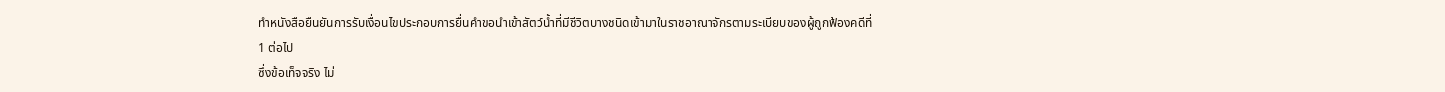ทำหนังสือยืนยันการรับเงื่อนไขประกอบการยื่นคำขอนำเข้าสัตว์น้ำที่มีชีวิตบางชนิดเข้ามาในราชอาณาจักรตามระเบียบของผู้ถูกฟ้องคดีที่ 1 ต่อไป
ซึ่งข้อเท็จจริง ไม่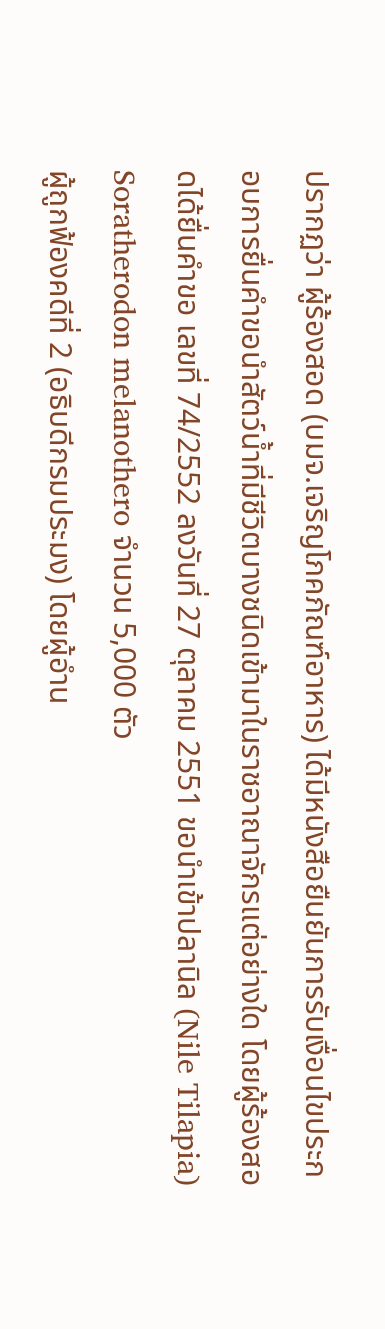ปรากฏว่า ผู้ร้องสอด (บมจ.เจริญโภคภัณฑ์อาหาร) ได้มีหนังสือยืนยันการรับเงื่อนไขประกอบการยื่นคำขอนำสัตว์น้ำที่มีชีวิตบางชนิดเข้ามาในราชอาณาจักรแต่อย่างใด โดยผู้ร้องสอดได้ยื่นคำขอ เลขที่ 74/2552 ลงวันที่ 27 ตุลาคม 2551 ขอนำเข้าปลานิล (Nile Tilapia) Soratherodon melanothero จำนวน 5,000 ตัว
ผู้ถูกฟ้องคดีที่ 2 (อธิบดีกรมประมง) โดยผู้อำน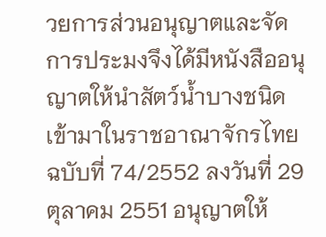วยการส่วนอนุญาตและจัดการประมงจึงได้มีหนังสืออนุญาตให้นำสัตว์น้ำบางชนิดเข้ามาในราชอาณาจักรไทย ฉบับที่ 74/2552 ลงวันที่ 29 ตุลาคม 2551 อนุญาตให้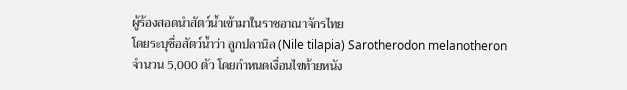ผู้ร้องสอดนำสัตว์น้ำเข้ามาในราชอาณาจักรไทย
โดยระบุชื่อสัตว์น้ำว่า ลูกปลานิล (Nile tilapia) Sarotherodon melanotheron จำนวน 5,000 ตัว โดยกำหนดเงื่อนไขท้ายหนัง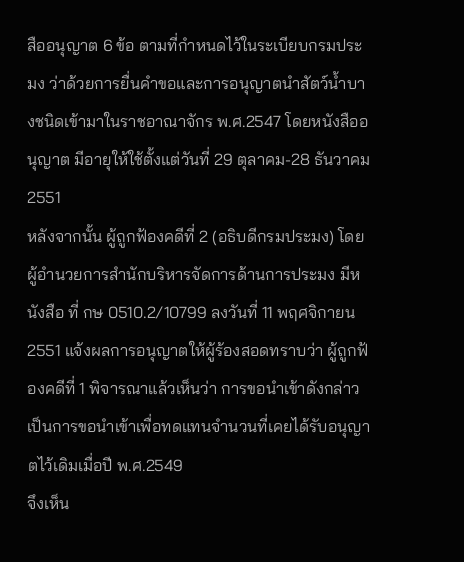สืออนุญาต 6 ข้อ ตามที่กำหนดไว้ในระเบียบกรมประมง ว่าด้วยการยื่นคำขอและการอนุญาตนำสัตว์น้ำบางชนิดเข้ามาในราชอาณาจักร พ.ศ.2547 โดยหนังสืออนุญาต มีอายุให้ใช้ตั้งแต่วันที่ 29 ตุลาคม-28 ธันวาคม 2551
หลังจากนั้น ผู้ถูกฟ้องคดีที่ 2 (อธิบดีกรมประมง) โดยผู้อำนวยการสำนักบริหารจัดการด้านการประมง มีหนังสือ ที่ กษ 0510.2/10799 ลงวันที่ 11 พฤศจิกายน 2551 แจ้งผลการอนุญาตให้ผู้ร้องสอดทราบว่า ผู้ถูกฟ้องคดีที่ 1 พิจารณาแล้วเห็นว่า การขอนำเข้าดังกล่าวเป็นการขอนำเข้าเพื่อทดแทนจำนวนที่เคยได้รับอนุญาตไว้เดิมเมื่อปี พ.ศ.2549
จึงเห็น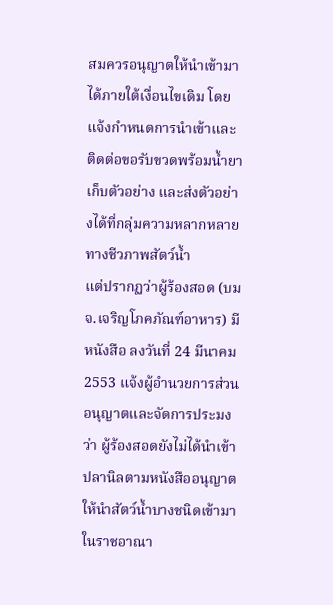สมควรอนุญาตให้นำเข้ามาได้ภายใต้เงื่อนไขเดิม โดยแจ้งกำหนดการนำเข้าและติดต่อขอรับขวดพร้อมน้ำยาเก็บตัวอย่าง และส่งตัวอย่างได้ที่กลุ่มความหลากหลายทางชีวภาพสัตว์น้ำ
แต่ปรากฏว่าผู้ร้องสอด (บมจ.เจริญโภคภัณฑ์อาหาร) มีหนังสือ ลงวันที่ 24 มีนาคม 2553 แจ้งผู้อำนวยการส่วนอนุญาตและจัดการประมงว่า ผู้ร้องสอดยังไม่ได้นำเข้าปลานิลตามหนังสืออนุญาตให้นำสัตว์น้ำบางชนิดเข้ามาในราชอาณา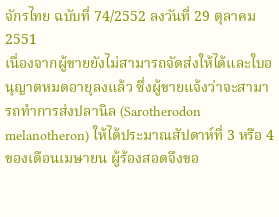จักรไทย ฉบับที่ 74/2552 ลงวันที่ 29 ตุลาคม 2551
เนื่องจากผู้ขายยังไม่สามารถจัดส่งให้ได้และใบอนุญาตหมดอายุลงแล้ว ซึ่งผู้ขายแจ้งว่าจะสามารถทำการส่งปลานิล (Sarotherodon melanotheron) ให้ได้ประมาณสัปดาห์ที่ 3 หรือ 4 ของเดือนเมษายน ผู้ร้องสอดจึงขอ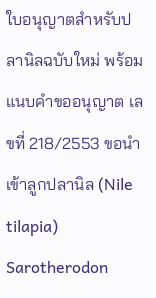ใบอนุญาตสำหรับปลานิลฉบับใหม่ พร้อมแนบคำขออนุญาต เลขที่ 218/2553 ขอนำเข้าลูกปลานิล (Nile tilapia) Sarotherodon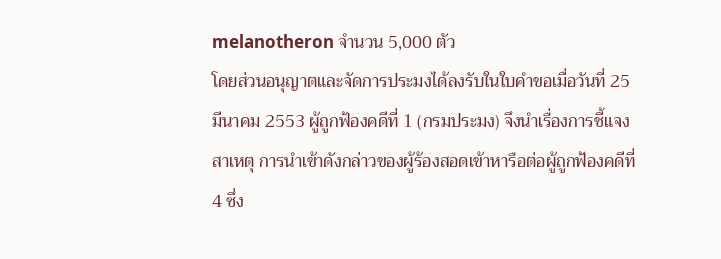melanotheron จำนวน 5,000 ตัว
โดยส่วนอนุญาตและจัดการประมงได้ลงรับในใบคำขอเมื่อวันที่ 25 มีนาคม 2553 ผู้ถูกฟ้องคดีที่ 1 (กรมประมง) จึงนำเรื่องการชี้แจงสาเหตุ การนำเข้าดังกล่าวของผู้ร้องสอดเข้าหารือต่อผู้ถูกฟ้องคดีที่ 4 ซึ่ง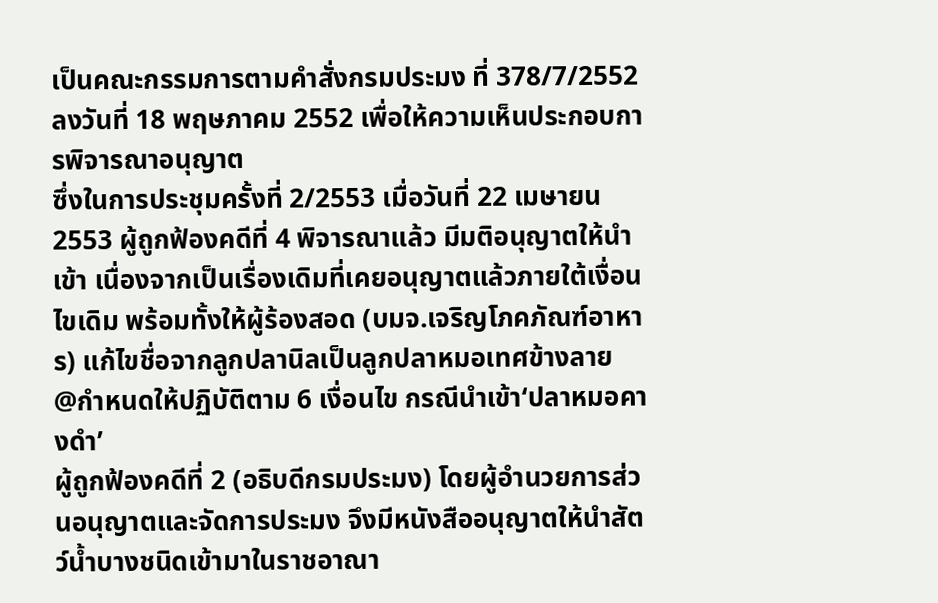เป็นคณะกรรมการตามคำสั่งกรมประมง ที่ 378/7/2552 ลงวันที่ 18 พฤษภาคม 2552 เพื่อให้ความเห็นประกอบการพิจารณาอนุญาต
ซึ่งในการประชุมครั้งที่ 2/2553 เมื่อวันที่ 22 เมษายน 2553 ผู้ถูกฟ้องคดีที่ 4 พิจารณาแล้ว มีมติอนุญาตให้นำเข้า เนื่องจากเป็นเรื่องเดิมที่เคยอนุญาตแล้วภายใต้เงื่อนไขเดิม พร้อมทั้งให้ผู้ร้องสอด (บมจ.เจริญโภคภัณฑ์อาหาร) แก้ไขชื่อจากลูกปลานิลเป็นลูกปลาหมอเทศข้างลาย
@กำหนดให้ปฏิบัติตาม 6 เงื่อนไข กรณีนำเข้า‘ปลาหมอคางดำ’
ผู้ถูกฟ้องคดีที่ 2 (อธิบดีกรมประมง) โดยผู้อำนวยการส่วนอนุญาตและจัดการประมง จึงมีหนังสืออนุญาตให้นำสัตว์น้ำบางชนิดเข้ามาในราชอาณา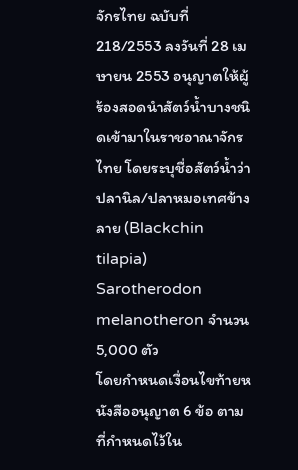จักรไทย ฉบับที่ 218/2553 ลงวันที่ 28 เมษายน 2553 อนุญาตให้ผู้ร้องสอดนำสัตว์น้ำบางชนิดเข้ามาในราชอาณาจักรไทย โดยระบุชื่อสัตว์น้ำว่า ปลานิล/ปลาหมอเทศข้างลาย (Blackchin tilapia) Sarotherodon melanotheron จำนวน 5,000 ตัว
โดยกำหนดเงื่อนไขท้ายหนังสืออนุญาต 6 ข้อ ตามที่กำหนดไว้ใน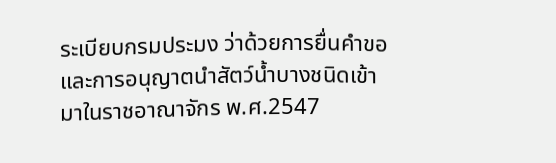ระเบียบกรมประมง ว่าด้วยการยื่นคำขอและการอนุญาตนำสัตว์น้ำบางชนิดเข้ามาในราชอาณาจักร พ.ศ.2547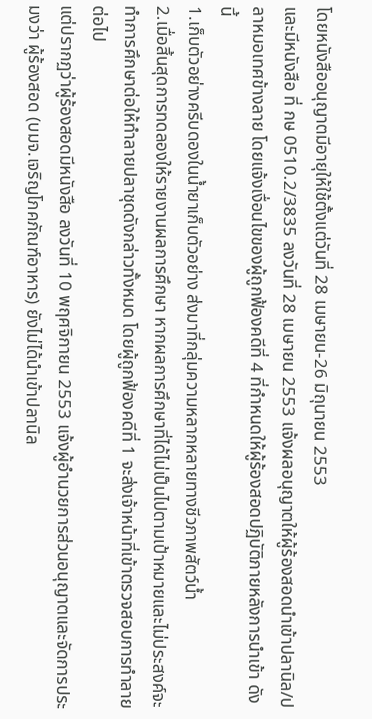โดยหนังสืออนุญาตมีอายุให้ใช้ตั้งแต่วันที่ 28 เมษายน-26 มิถุนายน 2553
และมีหนังสือ ที่ กษ 0510.2/3835 ลงวันที่ 28 เมษายน 2553 แจ้งผลอนุญาตให้ผู้ร้องสอดนำเข้าปลานิล/ปลาหมอเทศข้างลาย โดยแจ้งเงื่อนไขของผู้ถูกฟ้องคดีที่ 4 ที่กำหนดให้ผู้ร้องสอดปฏิบัติภายหลังการนำเข้า ดังนี้
1.เก็บตัวอย่างครีบดองในน้ำยาเก็บตัวอย่าง ส่งมาที่กลุ่มความหลากหลายทางชีวภาพสัตว์น้ำ
2.เมื่อสิ้นสุดการทดลองให้รายงานผลการศึกษา หากผลการศึกษาที่ได้ไม่เป็นไปตามเป้าหมายและไม่ประสงค์จะทำการศึกษาต่อให้ทำลายปลาชุดดังกล่าวทั้งหมด โดยผู้ถูกฟ้องคดีที่ 1 จะส่งเจ้าหน้าที่เข้าตรวจสอบการทำลายต่อไป
แต่ปรากฏว่าผู้ร้องสอดมีหนังสือ ลงวันที่ 10 พฤศจิกายน 2553 แจ้งผู้อำนวยการส่วนอนุญาตและจัดการประมงว่า ผู้ร้องสอด (บมจ.เจริญโภคภัณฑ์อาหาร) ยังไม่ได้นำเข้าปลานิล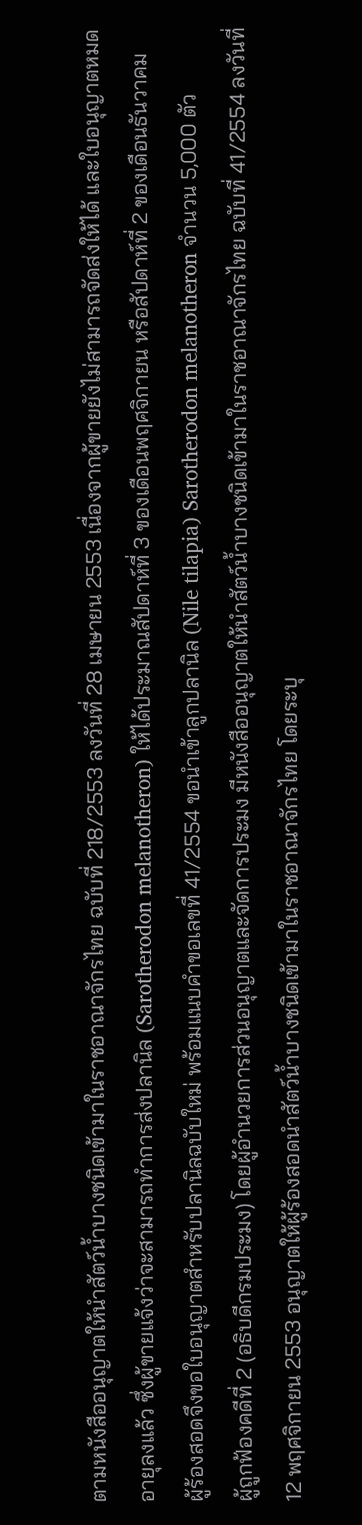ตามหนังสืออนุญาตให้นำสัตว์น้ำบางชนิดเข้ามาในราชอาณาจักรไทย ฉบับที่ 218/2553 ลงวันที่ 28 เมษายน 2553 เนื่องจากผู้ขายยังไม่สามารถจัดส่งให้ได้ และใบอนุญาตหมดอายุลงแล้ว ซึ่งผู้ขายแจ้งว่าจะสามารถทำการส่งปลานิล (Sarotherodon melanotheron) ให้ได้ประมาณสัปดาห์ที่ 3 ของเดือนพฤศจิกายน หรือสัปดาห์ที่ 2 ของเดือนธันวาคม
ผู้ร้องสอดจึงขอใบอนุญาตสำหรับปลานิลฉบับใหม่ พร้อมแนบคำขอเลขที่ 41/2554 ขอนำเข้าลูกปลานิล (Nile tilapia) Sarotherodon melanotheron จำนวน 5,000 ตัว
ผู้ถูกฟ้องคดีที่ 2 (อธิบดีกรมประมง) โดยผู้อำนวยการส่วนอนุญาตและจัดการประมง มีหนังสืออนุญาตให้นำสัตว์น้ำบางชนิดเข้ามาในราชอาณาจักรไทย ฉบับที่ 41/2554 ลงวันที่ 12 พฤศจิกายน 2553 อนุญาตให้ผู้ร้องสอดนำสัตว์น้ำบางชนิดเข้ามาในราชอาณาจักรไทย โดยระบุ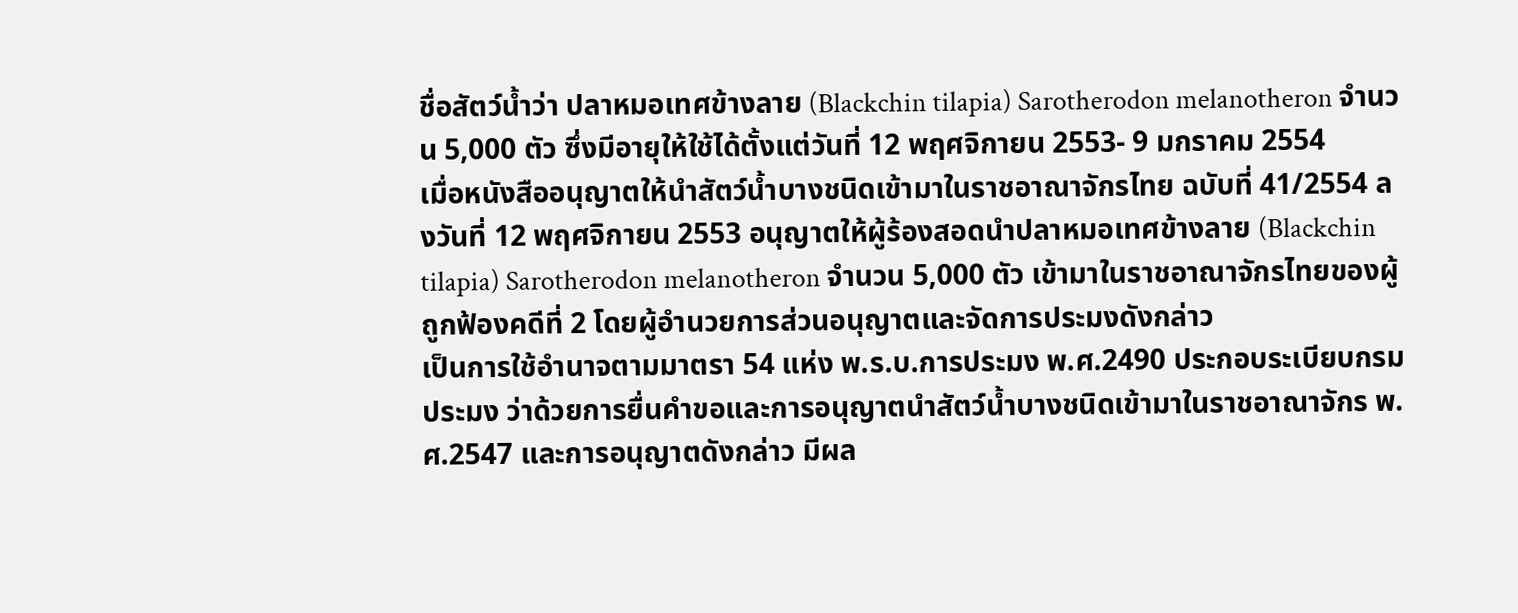ชื่อสัตว์น้ำว่า ปลาหมอเทศข้างลาย (Blackchin tilapia) Sarotherodon melanotheron จำนวน 5,000 ตัว ซึ่งมีอายุให้ใช้ได้ตั้งแต่วันที่ 12 พฤศจิกายน 2553- 9 มกราคม 2554
เมื่อหนังสืออนุญาตให้นำสัตว์น้ำบางชนิดเข้ามาในราชอาณาจักรไทย ฉบับที่ 41/2554 ลงวันที่ 12 พฤศจิกายน 2553 อนุญาตให้ผู้ร้องสอดนำปลาหมอเทศข้างลาย (Blackchin tilapia) Sarotherodon melanotheron จำนวน 5,000 ตัว เข้ามาในราชอาณาจักรไทยของผู้ถูกฟ้องคดีที่ 2 โดยผู้อำนวยการส่วนอนุญาตและจัดการประมงดังกล่าว
เป็นการใช้อำนาจตามมาตรา 54 แห่ง พ.ร.บ.การประมง พ.ศ.2490 ประกอบระเบียบกรมประมง ว่าด้วยการยื่นคำขอและการอนุญาตนำสัตว์น้ำบางชนิดเข้ามาในราชอาณาจักร พ.ศ.2547 และการอนุญาตดังกล่าว มีผล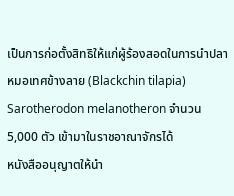เป็นการก่อตั้งสิทธิให้แก่ผู้ร้องสอดในการนำปลาหมอเทศข้างลาย (Blackchin tilapia) Sarotherodon melanotheron จำนวน 5,000 ตัว เข้ามาในราชอาณาจักรได้
หนังสืออนุญาตให้นำ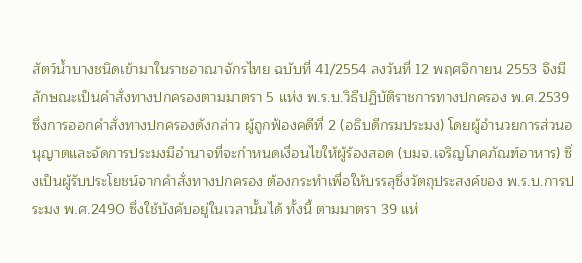สัตว์น้ำบางชนิดเข้ามาในราชอาณาจักรไทย ฉบับที่ 41/2554 ลงวันที่ 12 พฤศจิกายน 2553 จึงมีลักษณะเป็นคำสั่งทางปกครองตามมาตรา 5 แห่ง พ.ร.บ.วิธีปฏิบัติราชการทางปกครอง พ.ศ.2539
ซึ่งการออกคำสั่งทางปกครองดังกล่าว ผู้ถูกฟ้องคดีที่ 2 (อธิบดีกรมประมง) โดยผู้อำนวยการส่วนอนุญาตและจัดการประมงมีอำนาจที่จะกำหนดเงื่อนไขให้ผู้ร้องสอด (บมจ.เจริญโภคภัณฑ์อาหาร) ซึ่งเป็นผู้รับประโยชน์จากคำสั่งทางปกครอง ต้องกระทำเพื่อให้บรรลุซึ่งวัตถุประสงค์ของ พ.ร.บ.การประมง พ.ศ.2490 ซึ่งใช้บังคับอยู่ในเวลานั้นได้ ทั้งนี้ ตามมาตรา 39 แห่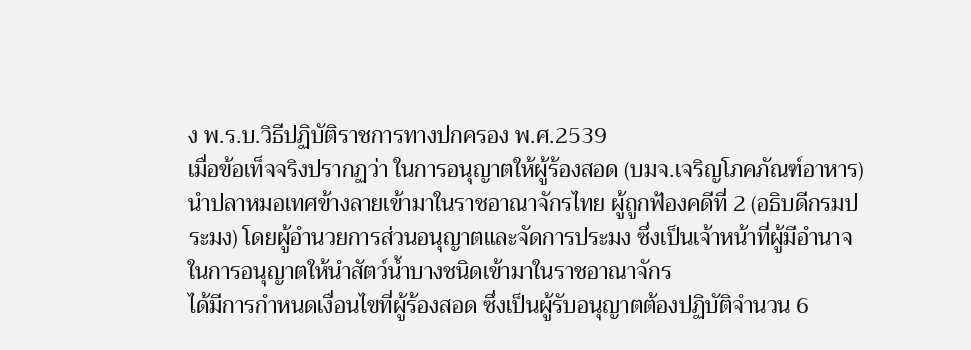ง พ.ร.บ.วิธีปฏิบัติราชการทางปกครอง พ.ศ.2539
เมื่อข้อเท็จจริงปรากฏว่า ในการอนุญาตให้ผู้ร้องสอด (บมจ.เจริญโภคภัณฑ์อาหาร) นำปลาหมอเทศข้างลายเข้ามาในราชอาณาจักรไทย ผู้ถูกฟ้องคดีที่ 2 (อธิบดีกรมประมง) โดยผู้อำนวยการส่วนอนุญาตและจัดการประมง ซึ่งเป็นเจ้าหน้าที่ผู้มีอำนาจในการอนุญาตให้นำสัตว์น้ำบางชนิดเข้ามาในราชอาณาจักร
ได้มีการกำหนดเงื่อนไขที่ผู้ร้องสอด ซึ่งเป็นผู้รับอนุญาตต้องปฏิบัติจำนวน 6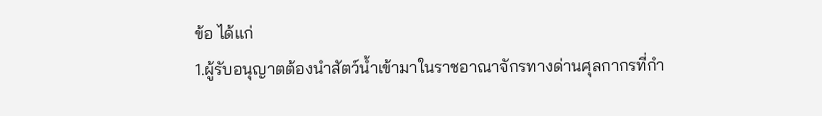ข้อ ได้แก่
1.ผู้รับอนุญาตต้องนำสัตว์น้ำเข้ามาในราชอาณาจักรทางด่านศุลกากรที่กำ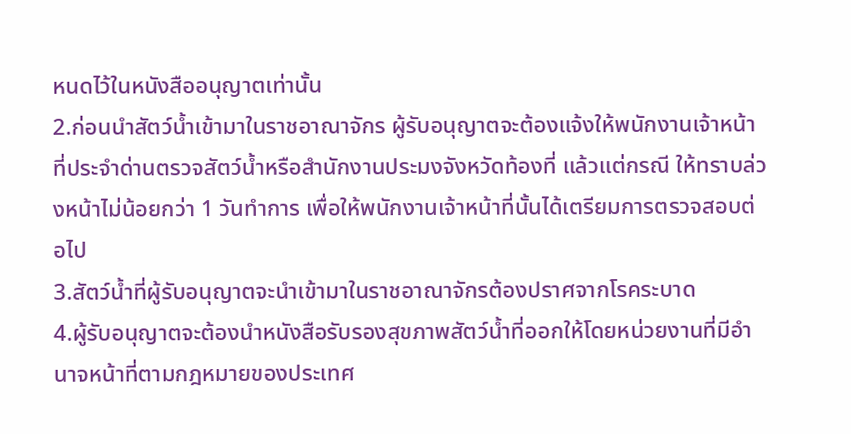หนดไว้ในหนังสืออนุญาตเท่านั้น
2.ก่อนนำสัตว์น้ำเข้ามาในราชอาณาจักร ผู้รับอนุญาตจะต้องแจ้งให้พนักงานเจ้าหน้าที่ประจำด่านตรวจสัตว์น้ำหรือสำนักงานประมงจังหวัดท้องที่ แล้วแต่กรณี ให้ทราบล่วงหน้าไม่น้อยกว่า 1 วันทำการ เพื่อให้พนักงานเจ้าหน้าที่นั้นได้เตรียมการตรวจสอบต่อไป
3.สัตว์น้ำที่ผู้รับอนุญาตจะนำเข้ามาในราชอาณาจักรต้องปราศจากโรคระบาด
4.ผู้รับอนุญาตจะต้องนำหนังสือรับรองสุขภาพสัตว์น้ำที่ออกให้โดยหน่วยงานที่มีอำนาจหน้าที่ตามกฎหมายของประเทศ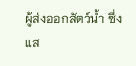ผู้ส่งออกสัตว์น้ำ ซึ่งแส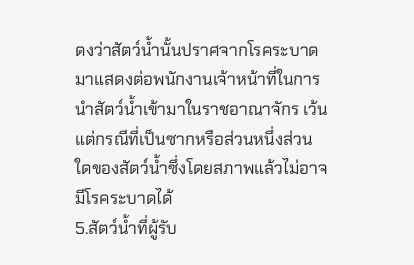ดงว่าสัตว์น้ำนั้นปราศจากโรคระบาดมาแสดงต่อพนักงานเจ้าหน้าที่ในการนำสัตว์น้ำเข้ามาในราชอาณาจักร เว้นแต่กรณีที่เป็นซากหรือส่วนหนึ่งส่วนใดของสัตว์น้ำซึ่งโดยสภาพแล้วไม่อาจมีโรคระบาดได้
5.สัตว์น้ำที่ผู้รับ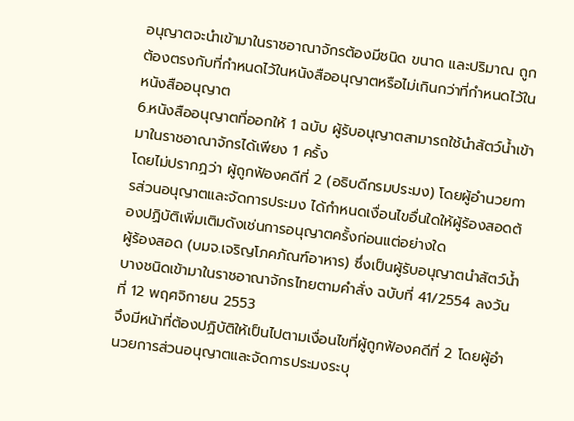อนุญาตจะนำเข้ามาในราชอาณาจักรต้องมีชนิด ขนาด และปริมาณ ถูกต้องตรงกับที่กำหนดไว้ในหนังสืออนุญาตหรือไม่เกินกว่าที่กำหนดไว้ในหนังสืออนุญาต
6.หนังสืออนุญาตที่ออกให้ 1 ฉบับ ผู้รับอนุญาตสามารถใช้นำสัตว์น้ำเข้ามาในราชอาณาจักรได้เพียง 1 ครั้ง
โดยไม่ปรากฏว่า ผู้ถูกฟ้องคดีที่ 2 (อธิบดีกรมประมง) โดยผู้อำนวยการส่วนอนุญาตและจัดการประมง ได้กำหนดเงื่อนไขอื่นใดให้ผู้ร้องสอดต้องปฏิบัติเพิ่มเติมดังเช่นการอนุญาตครั้งก่อนแต่อย่างใด
ผู้ร้องสอด (บมจ.เจริญโภคภัณฑ์อาหาร) ซึ่งเป็นผู้รับอนุญาตนำสัตว์น้ำบางชนิดเข้ามาในราชอาณาจักรไทยตามคำสั่ง ฉบับที่ 41/2554 ลงวันที่ 12 พฤศจิกายน 2553
จึงมีหน้าที่ต้องปฏิบัติให้เป็นไปตามเงื่อนไขที่ผู้ถูกฟ้องคดีที่ 2 โดยผู้อำนวยการส่วนอนุญาตและจัดการประมงระบุ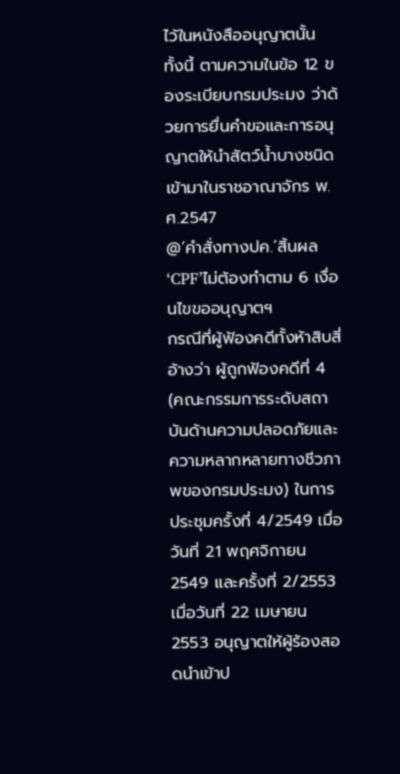ไว้ในหนังสืออนุญาตนั้น ทั้งนี้ ตามความในข้อ 12 ของระเบียบกรมประมง ว่าด้วยการยื่นคำขอและการอนุญาตให้นำสัตว์น้ำบางชนิดเข้ามาในราชอาณาจักร พ.ศ.2547
@‘คำสั่งทางปค.’สิ้นผล ‘CPF’ไม่ต้องทำตาม 6 เงื่อนไขขออนุญาตฯ
กรณีที่ผู้ฟ้องคดีทั้งห้าสิบสี่อ้างว่า ผู้ถูกฟ้องคดีที่ 4 (คณะกรรมการระดับสถาบันด้านความปลอดภัยและความหลากหลายทางชีวภาพของกรมประมง) ในการประชุมครั้งที่ 4/2549 เมื่อวันที่ 21 พฤศจิกายน 2549 และครั้งที่ 2/2553 เมื่อวันที่ 22 เมษายน 2553 อนุญาตให้ผู้ร้องสอดนำเข้าป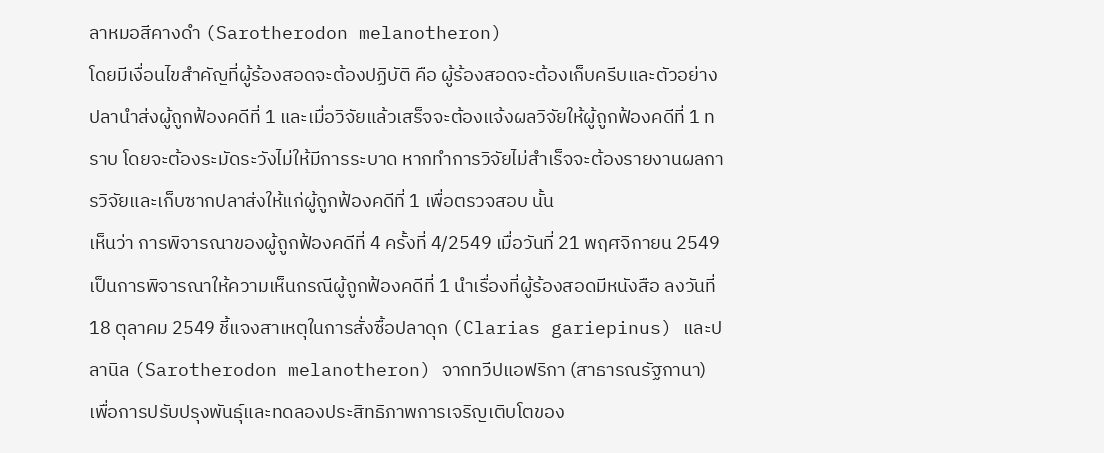ลาหมอสีคางดำ (Sarotherodon melanotheron)
โดยมีเงื่อนไขสำคัญที่ผู้ร้องสอดจะต้องปฏิบัติ คือ ผู้ร้องสอดจะต้องเก็บครีบและตัวอย่างปลานำส่งผู้ถูกฟ้องคดีที่ 1 และเมื่อวิจัยแล้วเสร็จจะต้องแจ้งผลวิจัยให้ผู้ถูกฟ้องคดีที่ 1 ทราบ โดยจะต้องระมัดระวังไม่ให้มีการระบาด หากทำการวิจัยไม่สำเร็จจะต้องรายงานผลการวิจัยและเก็บซากปลาส่งให้แก่ผู้ถูกฟ้องคดีที่ 1 เพื่อตรวจสอบ นั้น
เห็นว่า การพิจารณาของผู้ถูกฟ้องคดีที่ 4 ครั้งที่ 4/2549 เมื่อวันที่ 21 พฤศจิกายน 2549 เป็นการพิจารณาให้ความเห็นกรณีผู้ถูกฟ้องคดีที่ 1 นำเรื่องที่ผู้ร้องสอดมีหนังสือ ลงวันที่ 18 ตุลาคม 2549 ชี้แจงสาเหตุในการสั่งซื้อปลาดุก (Clarias gariepinus) และปลานิล (Sarotherodon melanotheron) จากทวีปแอฟริกา (สาธารณรัฐกานา) เพื่อการปรับปรุงพันธุ์และทดลองประสิทธิภาพการเจริญเติบโตของ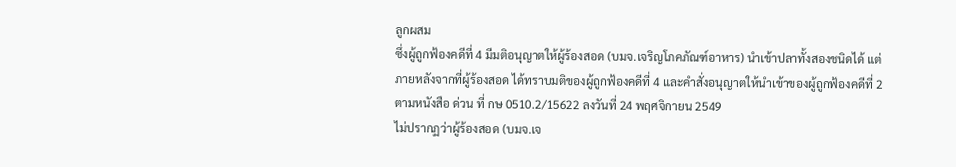ลูกผสม
ซึ่งผู้ถูกฟ้องคดีที่ 4 มีมติอนุญาตให้ผู้ร้องสอด (บมจ.เจริญโภคภัณฑ์อาหาร) นำเข้าปลาทั้งสองชนิดได้ แต่ภายหลังจากที่ผู้ร้องสอด ได้ทราบมติของผู้ถูกฟ้องคดีที่ 4 และคำสั่งอนุญาตให้นำเข้าของผู้ถูกฟ้องคดีที่ 2 ตามหนังสือ ด่วน ที่ กษ 0510.2/15622 ลงวันที่ 24 พฤศจิกายน 2549
ไม่ปรากฏว่าผู้ร้องสอด (บมจ.เจ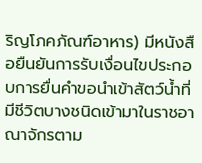ริญโภคภัณฑ์อาหาร) มีหนังสือยืนยันการรับเงื่อนไขประกอบการยื่นคำขอนำเข้าสัตว์น้ำที่มีชีวิตบางชนิดเข้ามาในราชอาณาจักรตาม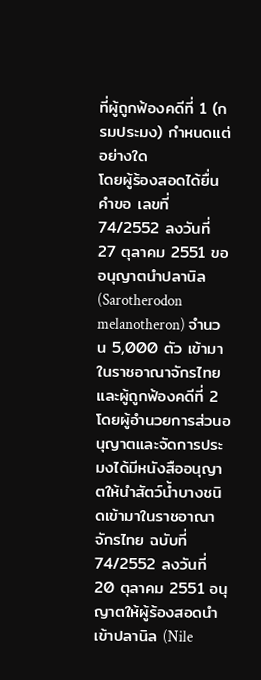ที่ผู้ถูกฟ้องคดีที่ 1 (กรมประมง) กำหนดแต่อย่างใด
โดยผู้ร้องสอดได้ยื่นคำขอ เลขที่ 74/2552 ลงวันที่ 27 ตุลาคม 2551 ขออนุญาตนำปลานิล (Sarotherodon melanotheron) จำนวน 5,000 ตัว เข้ามาในราชอาณาจักรไทย และผู้ถูกฟ้องคดีที่ 2 โดยผู้อำนวยการส่วนอนุญาตและจัดการประมงได้มีหนังสืออนุญาตให้นำสัตว์น้ำบางชนิดเข้ามาในราชอาณาจักรไทย ฉบับที่ 74/2552 ลงวันที่ 20 ตุลาคม 2551 อนุญาตให้ผู้ร้องสอดนำเข้าปลานิล (Nile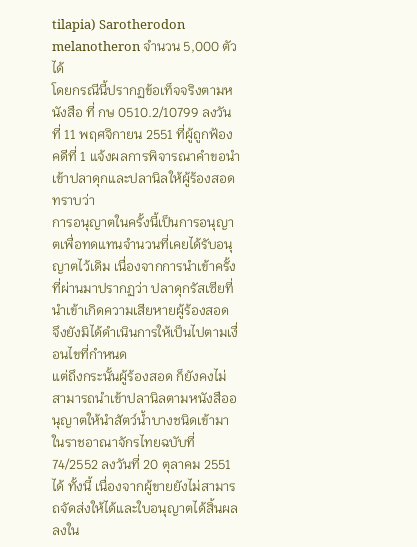tilapia) Sarotherodon melanotheron จำนวน 5,000 ตัวได้
โดยกรณีนี้ปรากฏข้อเท็จจริงตามหนังสือ ที่ กษ 0510.2/10799 ลงวันที่ 11 พฤศจิกายน 2551 ที่ผู้ถูกฟ้องคดีที่ 1 แจ้งผลการพิจารณาคำขอนำเข้าปลาดุกและปลานิลให้ผู้ร้องสอดทราบว่า
การอนุญาตในครั้งนี้เป็นการอนุญาตเพื่อทดแทนจำนวนที่เคยได้รับอนุญาตไว้เดิม เนื่องจากการนำเข้าครั้งที่ผ่านมาปรากฏว่า ปลาดุกรัสเซียที่นำเข้าเกิดความเสียหายผู้ร้องสอด จึงยังมิได้ดำเนินการให้เป็นไปตามเงื่อนไขที่กำหนด
แต่ถึงกระนั้นผู้ร้องสอด ก็ยังคงไม่สามารถนำเข้าปลานิลตามหนังสืออนุญาตให้นำสัตว์น้ำบางชนิดเข้ามาในราชอาณาจักรไทยฉบับที่ 74/2552 ลงวันที่ 20 ตุลาคม 2551 ได้ ทั้งนี้ เนื่องจากผู้ขายยังไม่สามารถจัดส่งให้ได้และใบอนุญาตได้สิ้นผลลงใน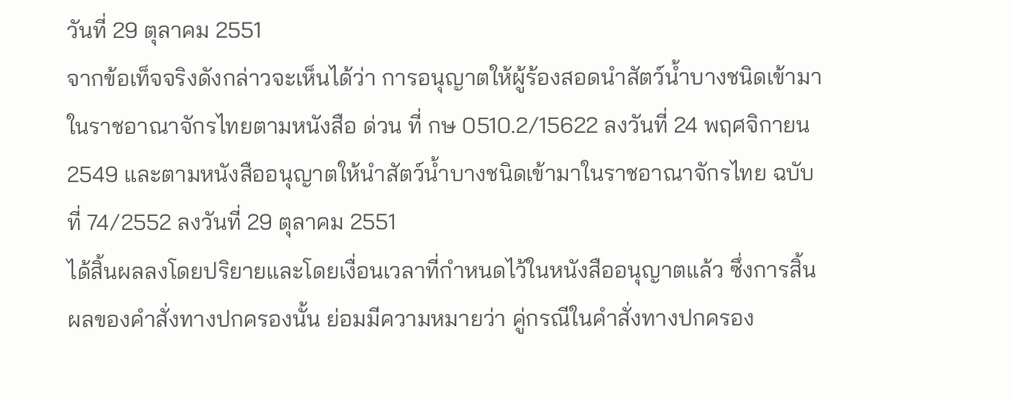วันที่ 29 ตุลาคม 2551
จากข้อเท็จจริงดังกล่าวจะเห็นได้ว่า การอนุญาตให้ผู้ร้องสอดนำสัตว์น้ำบางชนิดเข้ามาในราชอาณาจักรไทยตามหนังสือ ด่วน ที่ กษ 0510.2/15622 ลงวันที่ 24 พฤศจิกายน 2549 และตามหนังสืออนุญาตให้นำสัตว์น้ำบางชนิดเข้ามาในราชอาณาจักรไทย ฉบับที่ 74/2552 ลงวันที่ 29 ตุลาคม 2551
ได้สิ้นผลลงโดยปริยายและโดยเงื่อนเวลาที่กำหนดไว้ในหนังสืออนุญาตแล้ว ซึ่งการสิ้นผลของคำสั่งทางปกครองนั้น ย่อมมีความหมายว่า คู่กรณีในคำสั่งทางปกครอง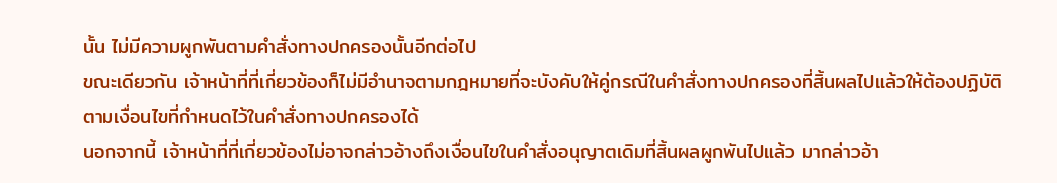นั้น ไม่มีความผูกพันตามคำสั่งทางปกครองนั้นอีกต่อไป
ขณะเดียวกัน เจ้าหน้าที่ที่เกี่ยวข้องก็ไม่มีอำนาจตามกฎหมายที่จะบังคับให้คู่กรณีในคำสั่งทางปกครองที่สิ้นผลไปแล้วให้ต้องปฏิบัติตามเงื่อนไขที่กำหนดไว้ในคำสั่งทางปกครองได้
นอกจากนี้ เจ้าหน้าที่ที่เกี่ยวข้องไม่อาจกล่าวอ้างถึงเงื่อนไขในคำสั่งอนุญาตเดิมที่สิ้นผลผูกพันไปแล้ว มากล่าวอ้า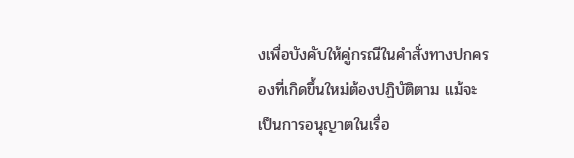งเพื่อบังคับให้คู่กรณีในคำสั่งทางปกครองที่เกิดขึ้นใหม่ต้องปฏิบัติตาม แม้จะเป็นการอนุญาตในเรื่อ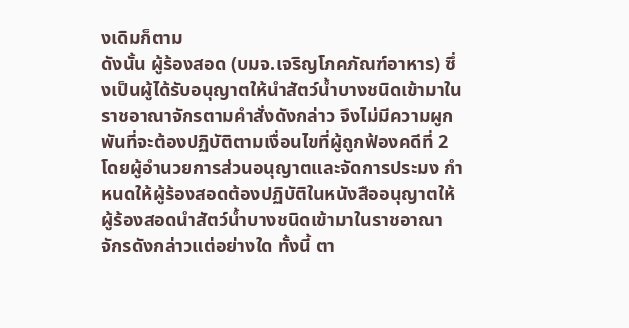งเดิมก็ตาม
ดังนั้น ผู้ร้องสอด (บมจ.เจริญโภคภัณฑ์อาหาร) ซึ่งเป็นผู้ได้รับอนุญาตให้นำสัตว์น้ำบางชนิดเข้ามาในราชอาณาจักรตามคำสั่งดังกล่าว จึงไม่มีความผูกพันที่จะต้องปฏิบัติตามเงื่อนไขที่ผู้ถูกฟ้องคดีที่ 2 โดยผู้อำนวยการส่วนอนุญาตและจัดการประมง กำหนดให้ผู้ร้องสอดต้องปฏิบัติในหนังสืออนุญาตให้ผู้ร้องสอดนำสัตว์น้ำบางชนิดเข้ามาในราชอาณาจักรดังกล่าวแต่อย่างใด ทั้งนี้ ตา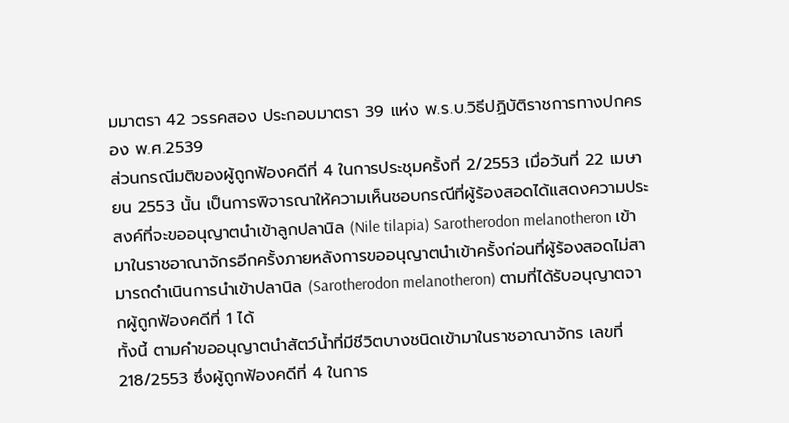มมาตรา 42 วรรคสอง ประกอบมาตรา 39 แห่ง พ.ร.บ.วิธีปฏิบัติราชการทางปกครอง พ.ศ.2539
ส่วนกรณีมติของผู้ถูกฟ้องคดีที่ 4 ในการประชุมครั้งที่ 2/2553 เมื่อวันที่ 22 เมษายน 2553 นั้น เป็นการพิจารณาให้ความเห็นชอบกรณีที่ผู้ร้องสอดได้แสดงความประสงค์ที่จะขออนุญาตนำเข้าลูกปลานิล (Nile tilapia) Sarotherodon melanotheron เข้ามาในราชอาณาจักรอีกครั้งภายหลังการขออนุญาตนำเข้าครั้งก่อนที่ผู้ร้องสอดไม่สามารถดำเนินการนำเข้าปลานิล (Sarotherodon melanotheron) ตามที่ได้รับอนุญาตจากผู้ถูกฟ้องคดีที่ 1 ได้
ทั้งนี้ ตามคำขออนุญาตนำสัตว์น้ำที่มีชีวิตบางชนิดเข้ามาในราชอาณาจักร เลขที่ 218/2553 ซึ่งผู้ถูกฟ้องคดีที่ 4 ในการ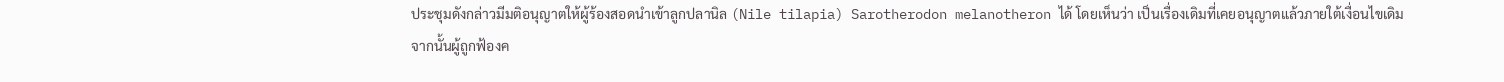ประชุมดังกล่าวมีมติอนุญาตให้ผู้ร้องสอดนำเข้าลูกปลานิล (Nile tilapia) Sarotherodon melanotheron ได้ โดยเห็นว่า เป็นเรื่องเดิมที่เคยอนุญาตแล้วภายใต้เงื่อนไขเดิม
จากนั้นผู้ถูกฟ้องค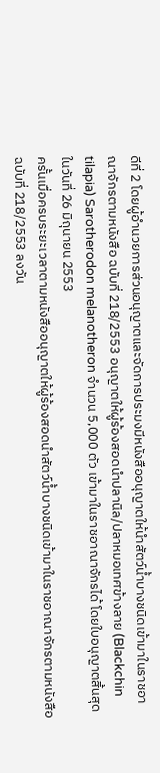ดีที่ 2 โดยผู้อำนวยการส่วนอนุญาตและจัดการประมงมีหนังสืออนุญาตให้นำสัตว์น้ำบางชนิดเข้ามาในราชอาณาจักรตามหนังสือ ฉบับที่ 218/2553 อนุญาตให้ผู้ร้องสอดนำปลานิล/ปลาหมอเทศข้างลาย (Blackchin tilapia) Sarotherodon melanotheron จำนวน 5,000 ตัว เข้ามาในราชอาณาจักรได้ โดยใบอนุญาตสิ้นสุดในวันที่ 26 มิถุนายน 2553
ครั้นเมื่อครบระยะเวลาตามหนังสืออนุญาตให้ผู้ร้องสอดนำสัตว์น้ำบางชนิดเข้ามาในราชอาณาจักรตามหนังสือ ฉบับที่ 218/2553 ลงวัน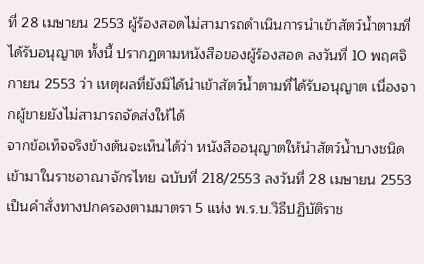ที่ 28 เมษายน 2553 ผู้ร้องสอดไม่สามารถดำเนินการนำเข้าสัตว์น้ำตามที่ได้รับอนุญาต ทั้งนี้ ปรากฏตามหนังสือของผู้ร้องสอด ลงวันที่ 10 พฤศจิกายน 2553 ว่า เหตุผลที่ยังมิได้นำเข้าสัตว์น้ำตามที่ได้รับอนุญาต เนื่องจากผู้ขายยังไม่สามารถจัดส่งให้ได้
จากข้อเท็จจริงข้างต้นจะเห็นได้ว่า หนังสืออนุญาตให้นำสัตว์น้ำบางชนิดเข้ามาในราชอาณาจักรไทย ฉบับที่ 218/2553 ลงวันที่ 28 เมษายน 2553 เป็นคำสั่งทางปกครองตามมาตรา 5 แห่ง พ.ร.บ.วิธีปฏิบัติราช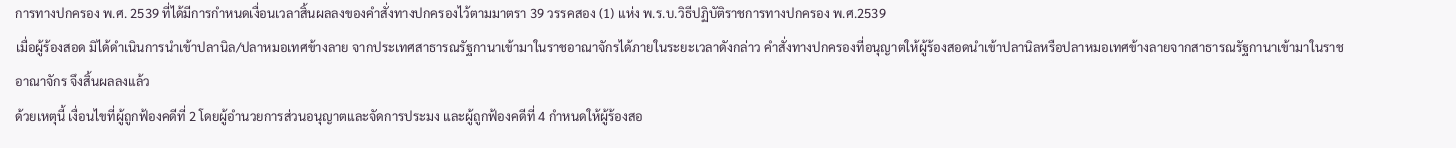การทางปกครอง พ.ศ. 2539 ที่ได้มีการกำหนดเงื่อนเวลาสิ้นผลลงของคำสั่งทางปกครองไว้ตามมาตรา 39 วรรคสอง (1) แห่ง พ.ร.บ.วิธีปฏิบัติราชการทางปกครอง พ.ศ.2539
เมื่อผู้ร้องสอด มิได้ดำเนินการนำเข้าปลานิล/ปลาหมอเทศข้างลาย จากประเทศสาธารณรัฐกานาเข้ามาในราชอาณาจักรได้ภายในระยะเวลาดังกล่าว คำสั่งทางปกครองที่อนุญาตให้ผู้ร้องสอดนำเข้าปลานิลหรือปลาหมอเทศข้างลายจากสาธารณรัฐกานาเข้ามาในราชอาณาจักร จึงสิ้นผลลงแล้ว
ด้วยเหตุนี้ เงื่อนไขที่ผู้ถูกฟ้องคดีที่ 2 โดยผู้อำนวยการส่วนอนุญาตและจัดการประมง และผู้ถูกฟ้องคดีที่ 4 กำหนดให้ผู้ร้องสอ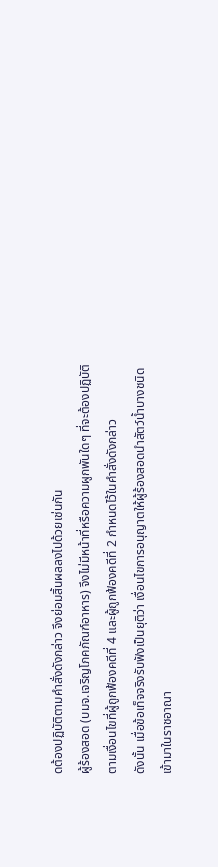ดต้องปฏิบัติตามคำสั่งดังกล่าว จึงย่อมสิ้นผลลงไปด้วยเช่นกัน
ผู้ร้องสอด (บมจ.เจริญโภคภัณฑ์อาหาร) จึงไม่มีหน้าที่หรือความผูกพันใดๆ ที่จะต้องปฏิบัติตามเงื่อนไขที่ผู้ถูกฟ้องคดีที่ 4 และผู้ถูกฟ้องคดีที่ 2 กำหนดไว้ในคำสั่งดังกล่าว
ดังนั้น เมื่อข้อเท็จจริงรับฟังเป็นยุติว่า เงื่อนไขการอนุญาตให้ผู้ร้องสอดนำสัตว์น้ำบางชนิดเข้ามาในราชอาณา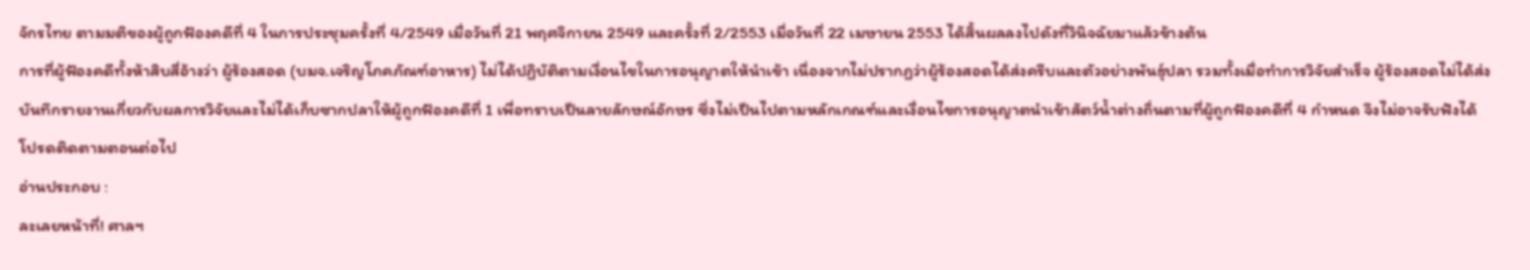จักรไทย ตามมติของผู้ถูกฟ้องคดีที่ 4 ในการประชุมครั้งที่ 4/2549 เมื่อวันที่ 21 พฤศจิกายน 2549 และครั้งที่ 2/2553 เมื่อวันที่ 22 เมษายน 2553 ได้สิ้นผลลงไปดังที่วินิจฉัยมาแล้วข้างต้น
การที่ผู้ฟ้องคดีทั้งห้าสิบสี่อ้างว่า ผู้ร้องสอด (บมจ.เจริญโภคภัณฑ์อาหาร) ไม่ได้ปฏิบัติตามเงื่อนไขในการอนุญาตให้นำเข้า เนื่องจากไม่ปรากฏว่าผู้ร้องสอดได้ส่งครีบและตัวอย่างพันธุ์ปลา รวมทั้งเมื่อทำการวิจัยสำเร็จ ผู้ร้องสอดไม่ได้ส่งบันทึกรายงานเกี่ยวกับผลการวิจัยและไม่ได้เก็บซากปลาให้ผู้ถูกฟ้องคดีที่ 1 เพื่อทราบเป็นลายลักษณ์อักษร ซึ่งไม่เป็นไปตามหลักเกณฑ์และเงื่อนไขการอนุญาตนำเข้าสัตว์น้ำต่างถิ่นตามที่ผู้ถูกฟ้องคดีที่ 4 กำหนด จึงไม่อาจรับฟังได้
โปรดติดตามตอนต่อไป
อ่านประกอบ :
ละเลยหน้าที่! ศาลฯ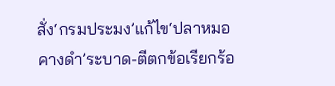สั่ง‘กรมประมง’แก้ไข‘ปลาหมอคางดำ’ระบาด-ตีตกข้อเรียกร้อ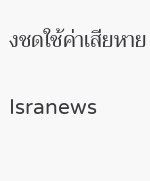งชดใช้ค่าเสียหาย

Isranews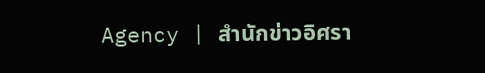Agency | สำนักข่าวอิศรา